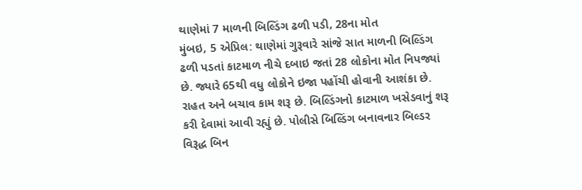થાણેમાં 7 માળની બિલ્ડિંગ ઢળી પડી, 28ના મોત
મુંબઇ, 5 એપ્રિલ: થાણેમાં ગુરૂવારે સાંજે સાત માળની બિલ્ડિંગ ઢળી પડતાં કાટમાળ નીચે દબાઇ જતાં 28 લોકોના મોત નિપજ્યાં છે. જ્યારે 65થી વધુ લોકોને ઇજા પહોંચી હોવાની આશંકા છે. રાહત અને બચાવ કામ શરૂ છે. બિલ્ડિંગનો કાટમાળ ખસેડવાનું શરૂ કરી દેવામાં આવી રહ્યું છે. પોલીસે બિલ્ડિંગ બનાવનાર બિલ્ડર વિરૂદ્ધ બિન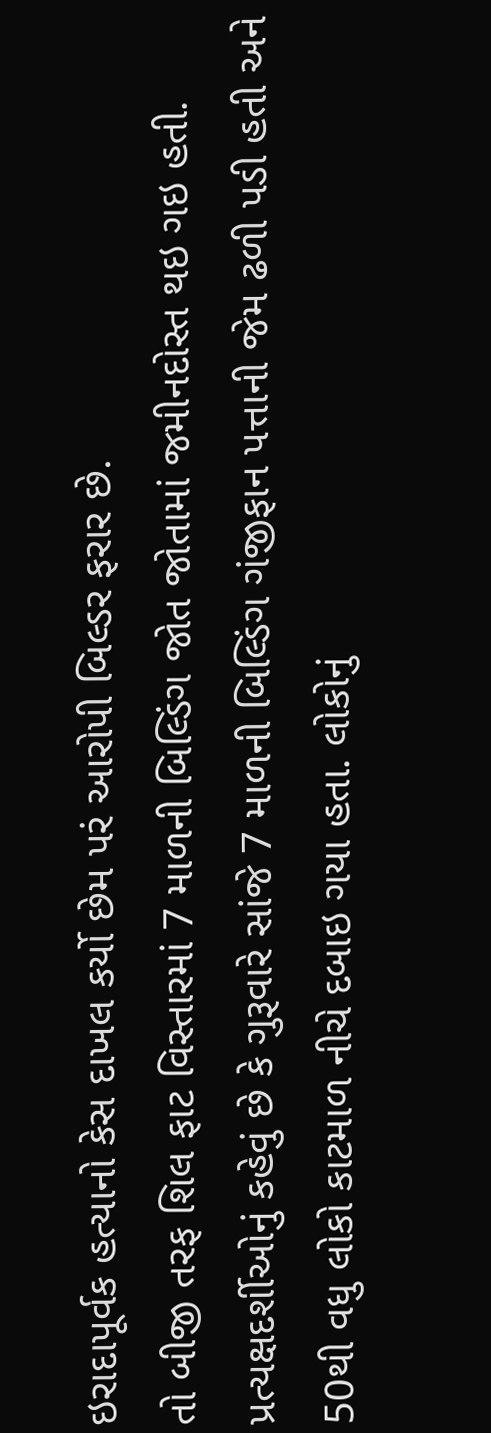ઇરાદાપૂર્વક હત્યાનો કેસ દાખલ કર્યો છેમ પરં આરોપી બિલ્ડર ફરાર છે.
તો બીજી તરફ શિલ ફાટ વિસ્તારમાં 7 માળની બિલ્ડિંગ જોત જોતામાં જમીનદોસ્ત થઇ ગઇ હતી. પ્રત્યક્ષદર્શીઓનું કહેવું છે કે ગુરૂવારે સાંજે 7 માળની બિલ્ડિંગ ગંજીફાન પત્તાની જેમ ઢળી પડી હતી અને 50થી વધુ લોકો કાટમાળ નીચે દબાઇ ગયા હતા. લોકોનું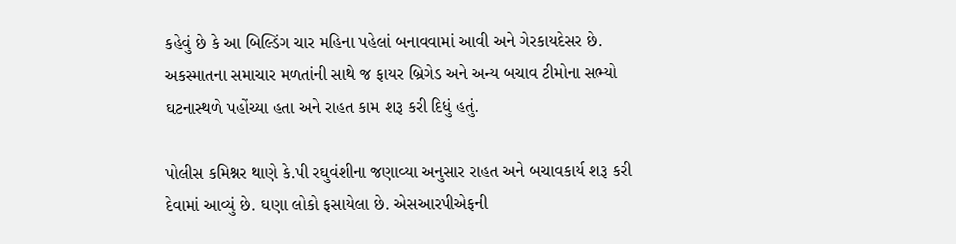કહેવું છે કે આ બિલ્ડિંગ ચાર મહિના પહેલાં બનાવવામાં આવી અને ગેરકાયદેસર છે. અકસ્માતના સમાચાર મળતાંની સાથે જ ફાયર બ્રિગેડ અને અન્ય બચાવ ટીમોના સભ્યો ઘટનાસ્થળે પહોંચ્યા હતા અને રાહત કામ શરૂ કરી દિધું હતું.

પોલીસ કમિશ્નર થાણે કે.પી રઘુવંશીના જણાવ્યા અનુસાર રાહત અને બચાવકાર્ય શરૂ કરી દેવામાં આવ્યું છે. ઘણા લોકો ફસાયેલા છે. એસઆરપીએફની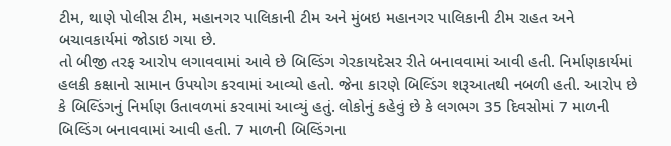ટીમ, થાણે પોલીસ ટીમ, મહાનગર પાલિકાની ટીમ અને મુંબઇ મહાનગર પાલિકાની ટીમ રાહત અને બચાવકાર્યમાં જોડાઇ ગયા છે.
તો બીજી તરફ આરોપ લગાવવામાં આવે છે બિલ્ડિંગ ગેરકાયદેસર રીતે બનાવવામાં આવી હતી. નિર્માણકાર્યમાં હલકી કક્ષાનો સામાન ઉપયોગ કરવામાં આવ્યો હતો. જેના કારણે બિલ્ડિંગ શરૂઆતથી નબળી હતી. આરોપ છે કે બિલ્ડિંગનું નિર્માણ ઉતાવળમાં કરવામાં આવ્યું હતું. લોકોનું કહેવું છે કે લગભગ 35 દિવસોમાં 7 માળની બિલ્ડિંગ બનાવવામાં આવી હતી. 7 માળની બિલ્ડિંગના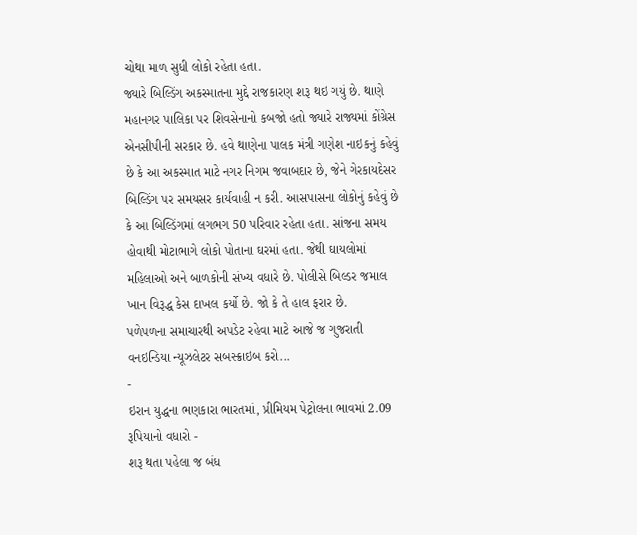ચોથા માળ સુધી લોકો રહેતા હતા.
જ્યારે બિલ્ડિંગ અકસ્માતના મુદ્દે રાજકારણ શરૂ થઇ ગયું છે. થાણે મહાનગર પાલિકા પર શિવસેનાનો કબજો હતો જ્યારે રાજ્યમાં કોંગ્રેસ એનસીપીની સરકાર છે. હવે થાણેના પાલક મંત્રી ગણેશ નાઇકનું કહેવું છે કે આ અકસ્માત માટે નગર નિગમ જવાબદાર છે, જેને ગેરકાયદેસર બિલ્ડિંગ પર સમયસર કાર્યવાહી ન કરી. આસપાસના લોકોનું કહેવું છે કે આ બિલ્ડિંગમાં લગભગ 50 પરિવાર રહેતા હતા. સાંજના સમય હોવાથી મોટાભાગે લોકો પોતાના ઘરમાં હતા. જેથી ઘાયલોમાં મહિલાઓ અને બાળકોની સંખ્ય વધારે છે. પોલીસે બિલ્ડર જમાલ ખાન વિરૂદ્ધ કેસ દાખલ કર્યો છે. જો કે તે હાલ ફરાર છે.
પળેપળના સમાચારથી અપડેટ રહેવા માટે આજે જ ગુજરાતી વનઇન્ડિયા ન્યૂઝલેટર સબસ્ક્રાઇબ કરો...
-
ઇરાન યુદ્ધના ભણકારા ભારતમાં, પ્રીમિયમ પેટ્રોલના ભાવમાં 2.09 રૂપિયાનો વધારો -
શરૂ થતા પહેલા જ બંધ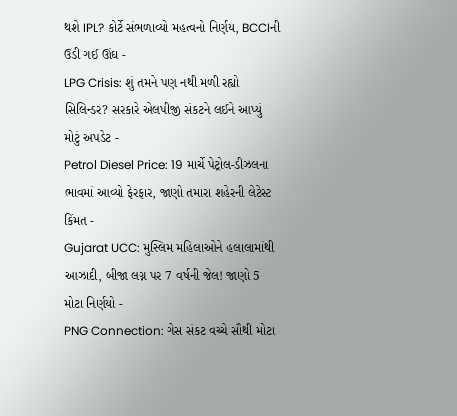થશે IPL? કોર્ટે સંભળાવ્યો મહત્વનો નિર્ણય, BCCIની ઉડી ગઈ ઊંઘ -
LPG Crisis: શું તમને પણ નથી મળી રહ્યો સિલિન્ડર? સરકારે એલપીજી સંકટને લઈને આપ્યું મોટું અપડેટ -
Petrol Diesel Price: 19 માર્ચે પેટ્રોલ-ડીઝલના ભાવમાં આવ્યો ફેરફાર, જાણો તમારા શહેરની લેટેસ્ટ કિંમત -
Gujarat UCC: મુસ્લિમ મહિલાઓને હલાલામાંથી આઝાદી, બીજા લગ્ન પર 7 વર્ષની જેલ! જાણો 5 મોટા નિર્ણયો -
PNG Connection: ગેસ સંકટ વચ્ચે સૌથી મોટા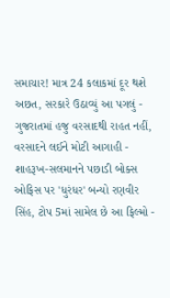સમાચાર! માત્ર 24 કલાકમાં દૂર થશે અછત, સરકારે ઉઠાવ્યું આ પગલું -
ગુજરાતમાં હજુ વરસાદથી રાહત નહીં, વરસાદને લઈને મોટી આગાહી -
શાહરૂખ-સલમાનને પછાડી બોક્સ ઓફિસ પર 'ધુરંધર' બન્યો રણવીર સિંહ, ટોપ 5માં સામેલ છે આ ફિલ્મો -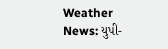Weather News: યુપી-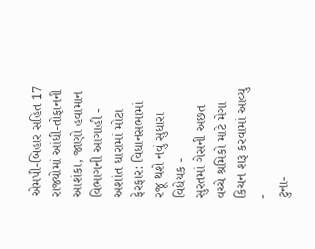એમપી-બિહાર સહિત 17 રાજ્યોમાં આંધી-તોફાનની આશંકા, જાણો હવામાન વિભાગની આગાહી -
અશાંત ધારામાં મોટા ફેરફાર: વિધાનસભામાં રજૂ થશે નવું સુધારા વિધેયક -
સુરતમાં ગેસની અછત વચ્ચે શ્રમિકો માટે મેગા કિચન શરૂ કરવામાં આવ્યુ -
ટુના-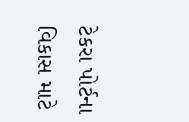ટેકરા પોર્ટના વિકાસ માટે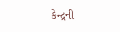કેન્દ્રની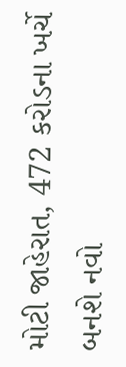મોટી જાહેરાત, 472 કરોડના ખર્ચે બનશે નવો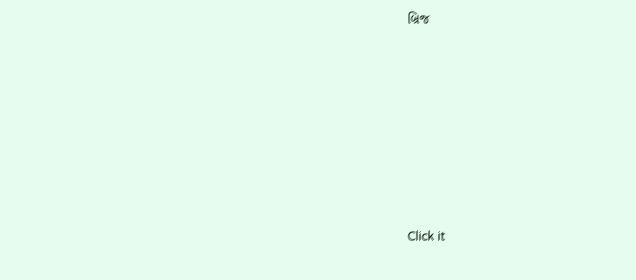બ્રિજ










Click it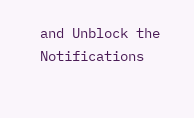and Unblock the Notifications